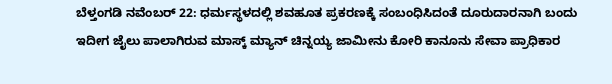ಬೆಳ್ತಂಗಡಿ ನವೆಂಬರ್ 22: ಧರ್ಮಸ್ಥಳದಲ್ಲಿ ಶವಹೂತ ಪ್ರಕರಣಕ್ಕೆ ಸಂಬಂಧಿಸಿದಂತೆ ದೂರುದಾರನಾಗಿ ಬಂದು ಇದೀಗ ಜೈಲು ಪಾಲಾಗಿರುವ ಮಾಸ್ಕ್ ಮ್ಯಾನ್ ಚಿನ್ನಯ್ಯ ಜಾಮೀನು ಕೋರಿ ಕಾನೂನು ಸೇವಾ ಪ್ರಾಧಿಕಾರ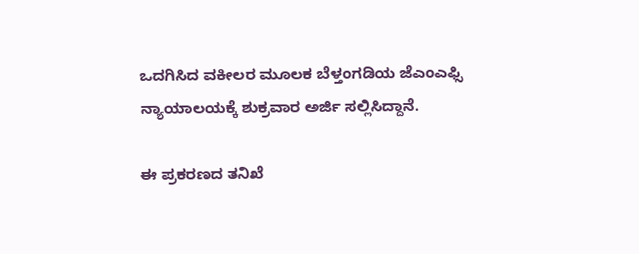ಒದಗಿಸಿದ ವಕೀಲರ ಮೂಲಕ ಬೆಳ್ತಂಗಡಿಯ ಜೆಎಂಎಫ್ಸಿ ನ್ಯಾಯಾಲಯಕ್ಕೆ ಶುಕ್ರವಾರ ಅರ್ಜಿ ಸಲ್ಲಿಸಿದ್ದಾನೆ.

ಈ ಪ್ರಕರಣದ ತನಿಖೆ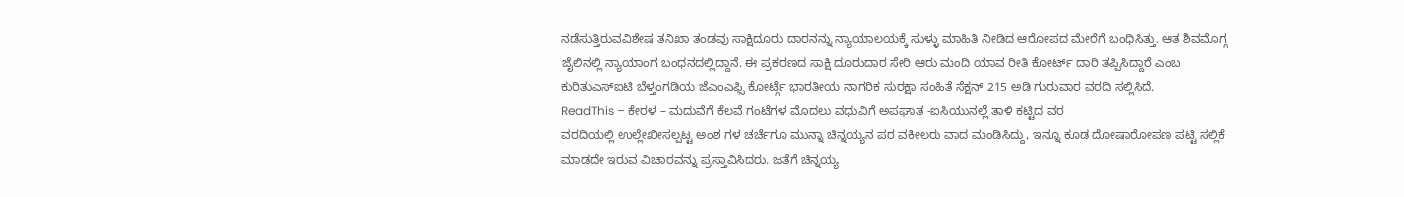ನಡೆಸುತ್ತಿರುವವಿಶೇಷ ತನಿಖಾ ತಂಡವು ಸಾಕ್ಷಿದೂರು ದಾರನನ್ನು ನ್ಯಾಯಾಲಯಕ್ಕೆ ಸುಳ್ಳು ಮಾಹಿತಿ ನೀಡಿದ ಆರೋಪದ ಮೇರೆಗೆ ಬಂಧಿಸಿತ್ತು. ಆತ ಶಿವಮೊಗ್ಗ ಜೈಲಿನಲ್ಲಿ ನ್ಯಾಯಾಂಗ ಬಂಧನದಲ್ಲಿದ್ದಾನೆ. ಈ ಪ್ರಕರಣದ ಸಾಕ್ಷಿ ದೂರುದಾರ ಸೇರಿ ಆರು ಮಂದಿ ಯಾವ ರೀತಿ ಕೋರ್ಟ್ ದಾರಿ ತಪ್ಪಿಸಿದ್ದಾರೆ ಎಂಬ ಕುರಿತುಎಸ್ಐಟಿ ಬೆಳ್ತಂಗಡಿಯ ಜೆಎಂಎಫ್ಸಿ ಕೋರ್ಟ್ಗೆ ಭಾರತೀಯ ನಾಗರಿಕ ಸುರಕ್ಷಾ ಸಂಹಿತೆ ಸೆಕ್ಷನ್ 215 ಅಡಿ ಗುರುವಾರ ವರದಿ ಸಲ್ಲಿಸಿದೆ.
ReadThis – ಕೇರಳ – ಮದುವೆಗೆ ಕೆಲವೆ ಗಂಟೆಗಳ ಮೊದಲು ವಧುವಿಗೆ ಅಪಘಾತ -ಐಸಿಯುನಲ್ಲೆ ತಾಳಿ ಕಟ್ಟಿದ ವರ
ವರದಿಯಲ್ಲಿ ಉಲ್ಲೇಖೀಸಲ್ಪಟ್ಟ ಅಂಶ ಗಳ ಚರ್ಚೆಗೂ ಮುನ್ನಾ ಚಿನ್ನಯ್ಯನ ಪರ ವಕೀಲರು ವಾದ ಮಂಡಿಸಿದ್ದು, ಇನ್ನೂ ಕೂಡ ದೋಷಾರೋಪಣ ಪಟ್ಟಿ ಸಲ್ಲಿಕೆ ಮಾಡದೇ ಇರುವ ವಿಚಾರವನ್ನು ಪ್ರಸ್ತಾವಿಸಿದರು. ಜತೆಗೆ ಚಿನ್ನಯ್ಯ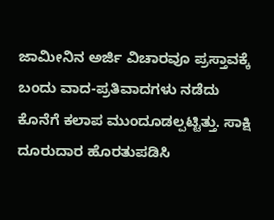ಜಾಮೀನಿನ ಅರ್ಜಿ ವಿಚಾರವೂ ಪ್ರಸ್ತಾವಕ್ಕೆ ಬಂದು ವಾದ-ಪ್ರತಿವಾದಗಳು ನಡೆದು ಕೊನೆಗೆ ಕಲಾಪ ಮುಂದೂಡಲ್ಪಟ್ಟಿತ್ತು. ಸಾಕ್ಷಿ ದೂರುದಾರ ಹೊರತುಪಡಿಸಿ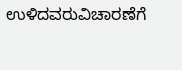ಉಳಿದವರುವಿಚಾರಣೆಗೆ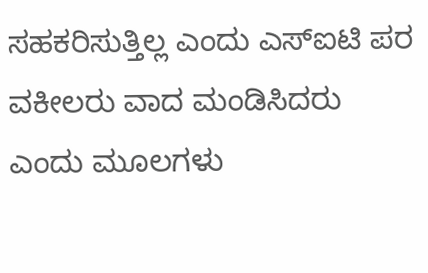ಸಹಕರಿಸುತ್ತಿಲ್ಲ ಎಂದು ಎಸ್ಐಟಿ ಪರ ವಕೀಲರು ವಾದ ಮಂಡಿಸಿದರು ಎಂದು ಮೂಲಗಳು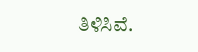ತಿಳಿಸಿವೆ.